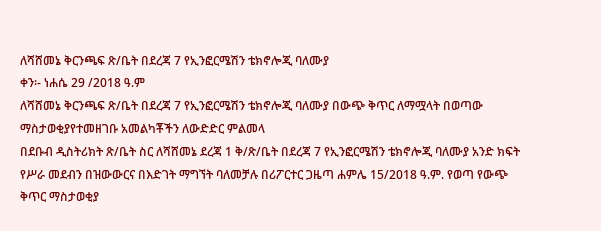ለሻሸመኔ ቅርንጫፍ ጽ/ቤት በደረጃ 7 የኢንፎርሜሽን ቴክኖሎጂ ባለሙያ
ቀን፡- ነሐሴ 29 /2018 ዓ.ም
ለሻሸመኔ ቅርንጫፍ ጽ/ቤት በደረጃ 7 የኢንፎርሜሽን ቴክኖሎጂ ባለሙያ በውጭ ቅጥር ለማሟላት በወጣው ማስታወቂያየተመዘገቡ አመልካቾችን ለውድድር ምልመላ
በደቡብ ዲስትሪክት ጽ/ቤት ስር ለሻሸመኔ ደረጃ 1 ቅ/ጽ/ቤት በደረጃ 7 የኢንፎርሜሽን ቴክኖሎጂ ባለሙያ አንድ ክፍት የሥራ መደብን በዝውውርና በእድገት ማግኘት ባለመቻሉ በሪፖርተር ጋዜጣ ሐምሌ 15/2018 ዓ.ም. የወጣ የውጭ ቅጥር ማስታወቂያ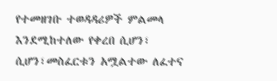የተመዘገቡ ተወዳዳሪዎች ምልመላ እንደሚከተለው የቀረበ ሲሆን፣ ሲሆን፣መስፈርቱን አሟልተው ለፈተና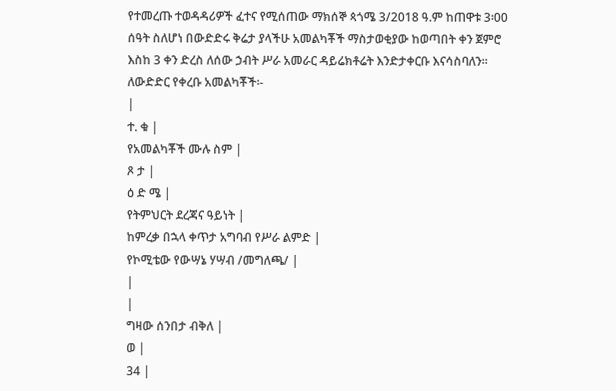የተመረጡ ተወዳዳሪዎች ፈተና የሚሰጠው ማክሰኞ ጳጎሜ 3/2018 ዓ.ም ከጠዋቱ 3፡00 ሰዓት ስለሆነ በውድድሩ ቅሬታ ያላችሁ አመልካቾች ማስታወቂያው ከወጣበት ቀን ጀምሮ እስከ 3 ቀን ድረስ ለሰው ኃብት ሥራ አመራር ዳይሬክቶሬት እንድታቀርቡ እናሳስባለን፡፡
ለውድድር የቀረቡ አመልካቾች፡-
|
ተ. ቁ |
የአመልካቾች ሙሉ ስም |
ጾ ታ |
ዕ ድ ሜ |
የትምህርት ደረጃና ዓይነት |
ከምረቃ በኋላ ቀጥታ አግባብ የሥራ ልምድ |
የኮሚቴው የውሣኔ ሃሣብ /መግለጫ/ |
|
|
ግዛው ሰንበታ ብቅለ |
ወ |
34 |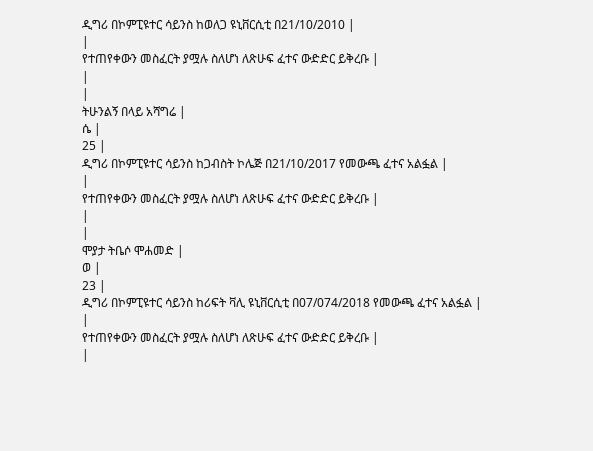ዲግሪ በኮምፒዩተር ሳይንስ ከወለጋ ዩኒቨርሲቲ በ21/10/2010 |
|
የተጠየቀውን መስፈርት ያሟሉ ስለሆነ ለጽሁፍ ፈተና ውድድር ይቅረቡ |
|
|
ትሁንልኝ በላይ አሻግሬ |
ሴ |
25 |
ዲግሪ በኮምፒዩተር ሳይንስ ከጋብስት ኮሌጅ በ21/10/2017 የመውጫ ፈተና አልፏል |
|
የተጠየቀውን መስፈርት ያሟሉ ስለሆነ ለጽሁፍ ፈተና ውድድር ይቅረቡ |
|
|
ሞያታ ትቤሶ ሞሐመድ |
ወ |
23 |
ዲግሪ በኮምፒዩተር ሳይንስ ከሪፍት ቫሊ ዩኒቨርሲቲ በ07/074/2018 የመውጫ ፈተና አልፏል |
|
የተጠየቀውን መስፈርት ያሟሉ ስለሆነ ለጽሁፍ ፈተና ውድድር ይቅረቡ |
|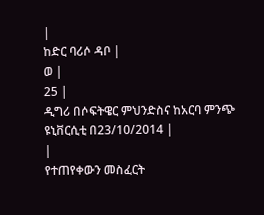|
ከድር ባሪሶ ዳቦ |
ወ |
25 |
ዲግሪ በሶፍትዌር ምህንድስና ከአርባ ምንጭ ዩኒቨርሲቲ በ23/10/2014 |
|
የተጠየቀውን መስፈርት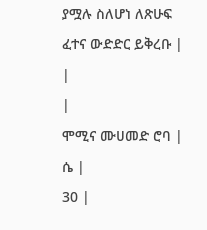ያሟሉ ስለሆነ ለጽሁፍ ፈተና ውድድር ይቅረቡ |
|
|
ሞሚና ሙሀመድ ሮባ |
ሴ |
30 |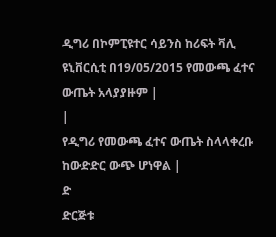ዲግሪ በኮምፒዩተር ሳይንስ ከሪፍት ቫሊ ዩኒቨርሲቲ በ19/05/2015 የመውጫ ፈተና ውጤት አላያያዙም |
|
የዲግሪ የመውጫ ፈተና ውጤት ስላላቀረቡ ከውድድር ውጭ ሆነዋል |
ድ
ድርጅቱ